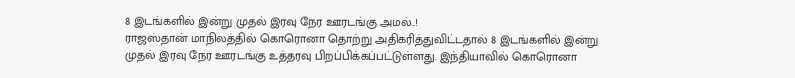8 இடங்களில் இன்று முதல் இரவு நேர ஊரடங்கு அமல்..!
ராஜஸ்தான் மாநிலத்தில் கொரொனா தொற்று அதிகரித்துவிட்டதால் 8 இடங்களில் இன்று முதல் இரவு நேர ஊரடங்கு உத்தரவு பிறப்பிக்கப்பட்டுள்ளது. இந்தியாவில் கொரொனா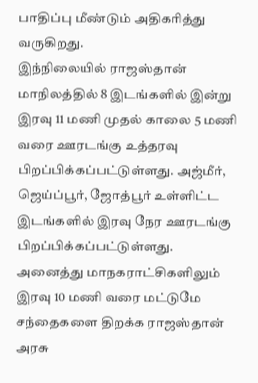பாதிப்பு மீண்டும் அதிகரித்து வருகிறது.
இந்நிலையில் ராஜஸ்தான் மாநிலத்தில் 8 இடங்களில் இன்று இரவு 11 மணி முதல் காலை 5 மணி வரை ஊரடங்கு உத்தரவு பிறப்பிக்கப்பட்டுள்ளது. அஜ்மீர், ஜெய்ப்பூர், ஜோத்பூர் உள்ளிட்ட இடங்களில் இரவு நேர ஊரடங்கு பிறப்பிக்கப்பட்டுள்ளது.
அனைத்து மாநகராட்சிகளிலும் இரவு 10 மணி வரை மட்டுமே சந்தைகளை திறக்க ராஜஸ்தான் அரசு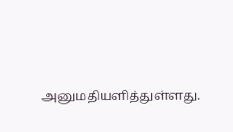அனுமதியளித்துள்ளது.